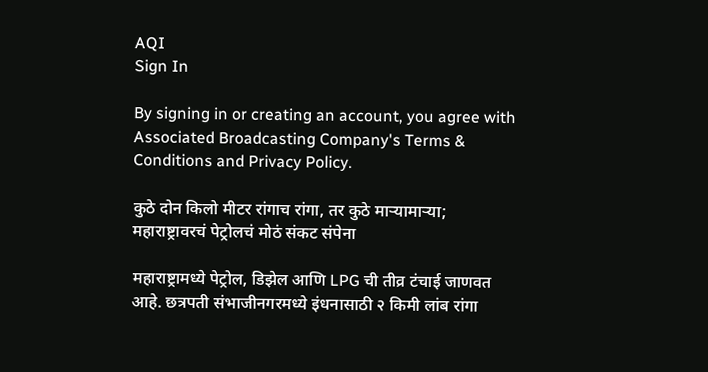AQI
Sign In

By signing in or creating an account, you agree with Associated Broadcasting Company's Terms & Conditions and Privacy Policy.

कुठे दोन किलो मीटर रांगाच रांगा, तर कुठे माऱ्यामाऱ्या; महाराष्ट्रावरचं पेट्रोलचं मोठं संकट संपेना

महाराष्ट्रामध्ये पेट्रोल, डिझेल आणि LPG ची तीव्र टंचाई जाणवत आहे. छत्रपती संभाजीनगरमध्ये इंधनासाठी २ किमी लांब रांगा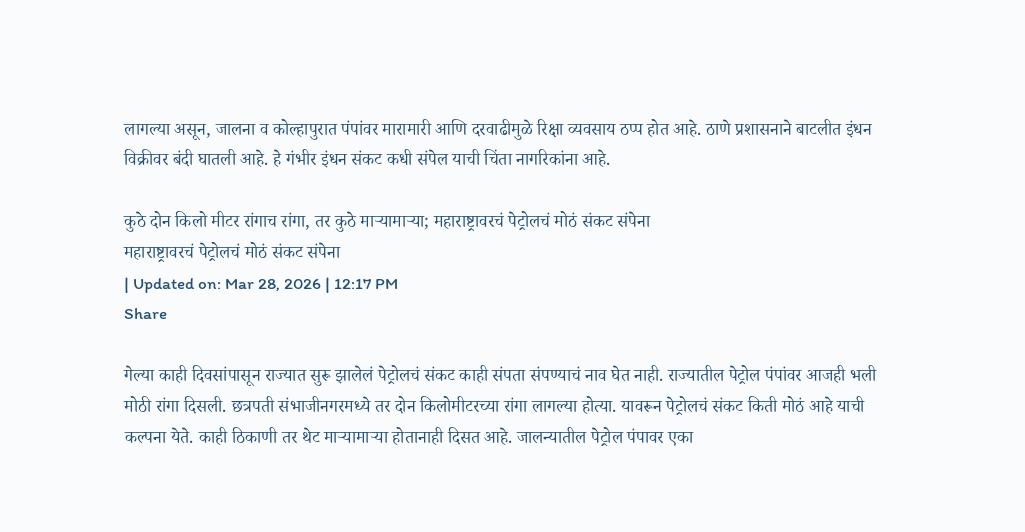लागल्या असून, जालना व कोल्हापुरात पंपांवर मारामारी आणि दरवाढीमुळे रिक्षा व्यवसाय ठप्प होत आहे. ठाणे प्रशासनाने बाटलीत इंधन विक्रीवर बंदी घातली आहे. हे गंभीर इंधन संकट कधी संपेल याची चिंता नागरिकांना आहे.

कुठे दोन किलो मीटर रांगाच रांगा, तर कुठे माऱ्यामाऱ्या; महाराष्ट्रावरचं पेट्रोलचं मोठं संकट संपेना
महाराष्ट्रावरचं पेट्रोलचं मोठं संकट संपेना
| Updated on: Mar 28, 2026 | 12:17 PM
Share

गेल्या काही दिवसांपासून राज्यात सुरू झालेलं पेट्रोलचं संकट काही संपता संपण्याचं नाव घेत नाही. राज्यातील पेट्रोल पंपांवर आजही भली मोठी रांगा दिसली. छत्रपती संभाजीनगरमध्ये तर दोन किलोमीटरच्या रांगा लागल्या होत्या. यावरून पेट्रोलचं संकट किती मोठं आहे याची कल्पना येते. काही ठिकाणी तर थेट माऱ्यामाऱ्या होतानाही दिसत आहे. जालन्यातील पेट्रोल पंपावर एका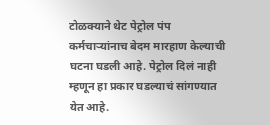टोळक्याने थेट पेट्रोल पंप कर्मचाऱ्यांनाच बेदम मारहाण केल्याची घटना घडली आहे. पेट्रोल दिलं नाही म्हणून हा प्रकार घडल्याचं सांगण्यात येत आहे.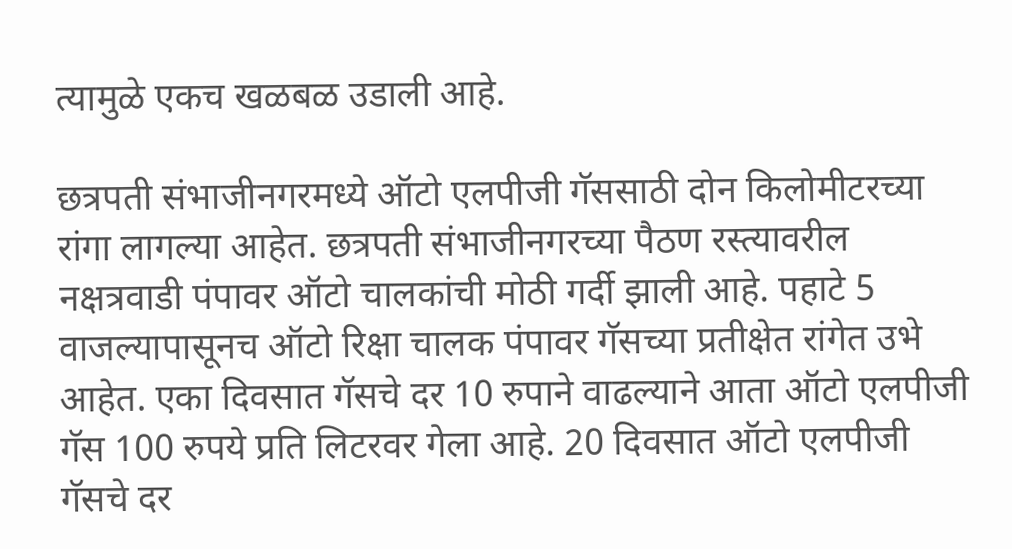त्यामुळे एकच खळबळ उडाली आहे.

छत्रपती संभाजीनगरमध्ये ऑटो एलपीजी गॅससाठी दोन किलोमीटरच्या रांगा लागल्या आहेत. छत्रपती संभाजीनगरच्या पैठण रस्त्यावरील नक्षत्रवाडी पंपावर ऑटो चालकांची मोठी गर्दी झाली आहे. पहाटे 5 वाजल्यापासूनच ऑटो रिक्षा चालक पंपावर गॅसच्या प्रतीक्षेत रांगेत उभे आहेत. एका दिवसात गॅसचे दर 10 रुपाने वाढल्याने आता ऑटो एलपीजी गॅस 100 रुपये प्रति लिटरवर गेला आहे. 20 दिवसात ऑटो एलपीजी गॅसचे दर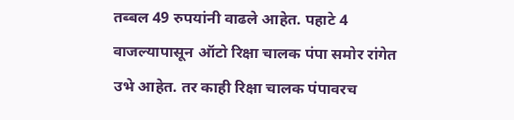तब्बल 49 रुपयांनी वाढले आहेत. पहाटे 4 वाजल्यापासून ऑटो रिक्षा चालक पंपा समोर रांगेत उभे आहेत. तर काही रिक्षा चालक पंपावरच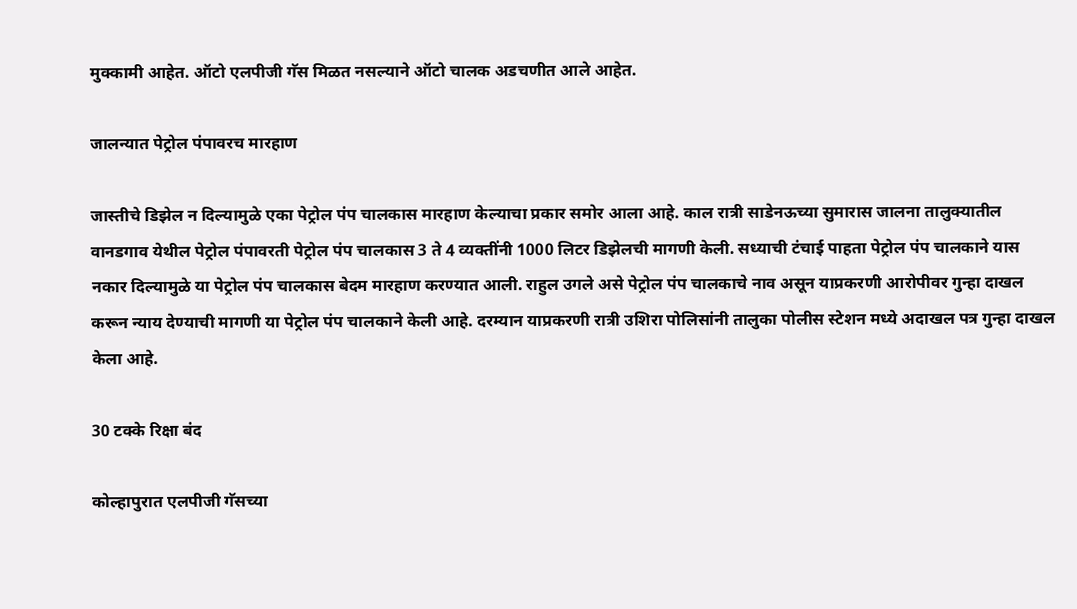मुक्कामी आहेत. ऑटो एलपीजी गॅस मिळत नसल्याने ऑटो चालक अडचणीत आले आहेत.

जालन्यात पेट्रोल पंपावरच मारहाण

जास्तीचे डिझेल न दिल्यामुळे एका पेट्रोल पंप चालकास मारहाण केल्याचा प्रकार समोर आला आहे. काल रात्री साडेनऊच्या सुमारास जालना तालुक्यातील वानडगाव येथील पेट्रोल पंपावरती पेट्रोल पंप चालकास 3 ते 4 व्यक्तींनी 1000 लिटर डिझेलची मागणी केली. सध्याची टंचाई पाहता पेट्रोल पंप चालकाने यास नकार दिल्यामुळे या पेट्रोल पंप चालकास बेदम मारहाण करण्यात आली. राहुल उगले असे पेट्रोल पंप चालकाचे नाव असून याप्रकरणी आरोपीवर गुन्हा दाखल करून न्याय देण्याची मागणी या पेट्रोल पंप चालकाने केली आहे. दरम्यान याप्रकरणी रात्री उशिरा पोलिसांनी तालुका पोलीस स्टेशन मध्ये अदाखल पत्र गुन्हा दाखल केला आहे.

30 टक्के रिक्षा बंद

कोल्हापुरात एलपीजी गॅसच्या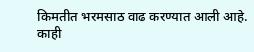किमतीत भरमसाठ वाढ करण्यात आली आहे. काही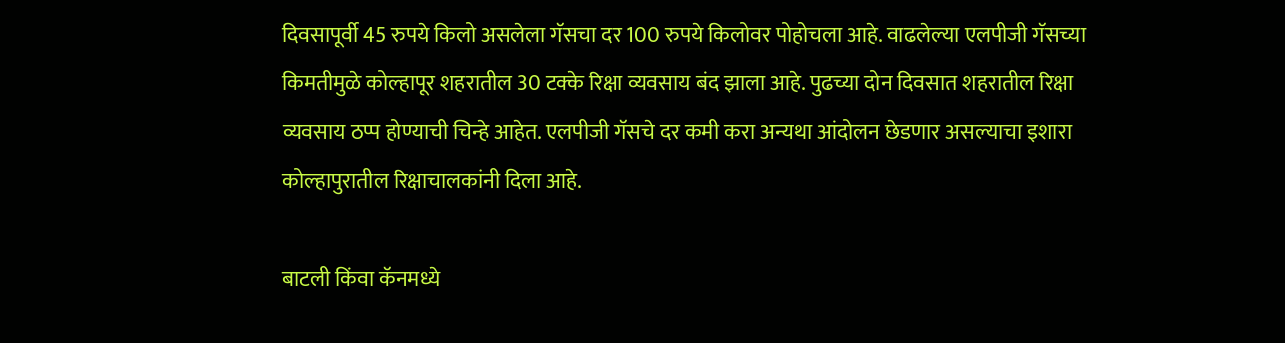दिवसापूर्वी 45 रुपये किलो असलेला गॅसचा दर 100 रुपये किलोवर पोहोचला आहे. वाढलेल्या एलपीजी गॅसच्या किमतीमुळे कोल्हापूर शहरातील 30 टक्के रिक्षा व्यवसाय बंद झाला आहे. पुढच्या दोन दिवसात शहरातील रिक्षा व्यवसाय ठप्प होण्याची चिन्हे आहेत. एलपीजी गॅसचे दर कमी करा अन्यथा आंदोलन छेडणार असल्याचा इशारा कोल्हापुरातील रिक्षाचालकांनी दिला आहे.

बाटली किंवा कॅनमध्ये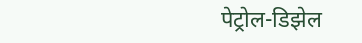पेट्रोल-डिझेल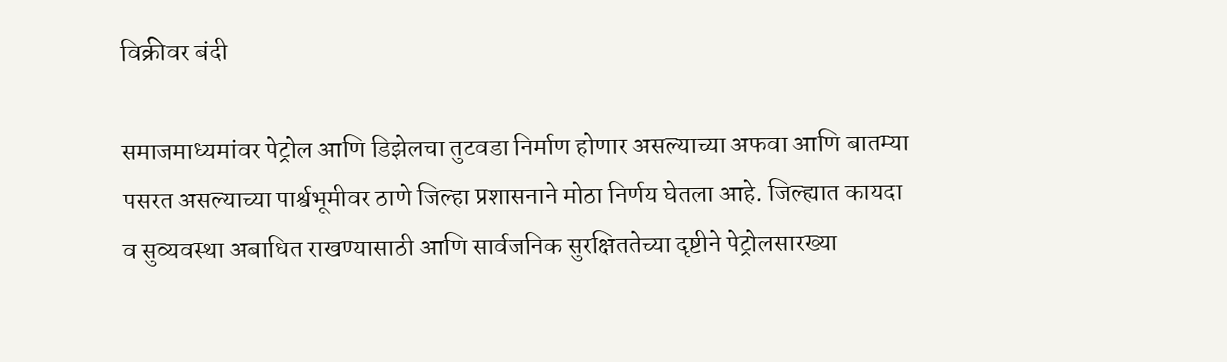विक्रीवर बंदी

समाजमाध्यमांवर पेट्रोल आणि डिझेलचा तुटवडा निर्माण होणार असल्याच्या अफवा आणि बातम्या पसरत असल्याच्या पार्श्वभूमीवर ठाणे जिल्हा प्रशासनाने मोठा निर्णय घेतला आहे. जिल्ह्यात कायदा व सुव्यवस्था अबाधित राखण्यासाठी आणि सार्वजनिक सुरक्षिततेच्या दृष्टीने पेट्रोलसारख्या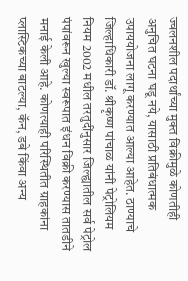ज्वलनशील पदार्थांच्या मुक्त विक्रीमुळे कोणतीही अनुचित घटना घडू नये, यासाठी प्रतिबंधात्मक उपाययोजना लागू करण्यात आल्या आहेत. ठाण्याचे जिल्हाधिकारी डॉ. श्रीकृष्ण पांचाळ यांनी पेट्रोलियम नियम 2002 मधील तरतुदींनुसार जिल्ह्यातील सर्व पेट्रोल पंपांवरून खुल्या स्वरूपात इंधन विक्री करण्यास तातडीने मनाई केली आहे. कोणत्याही परिस्थितीत ग्राहकांना प्लास्टिकच्या बाटल्या, कॅन, डबे किंवा अन्य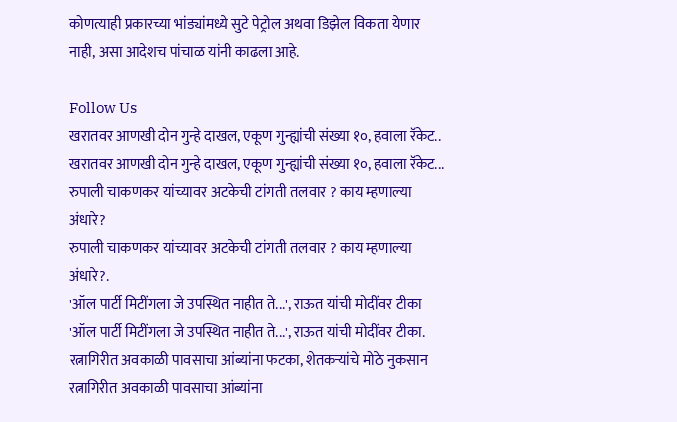कोणत्याही प्रकारच्या भांड्यांमध्ये सुटे पेट्रोल अथवा डिझेल विकता येणार नाही, असा आदेशच पांचाळ यांनी काढला आहे.

Follow Us
खरातवर आणखी दोन गुन्हे दाखल, एकूण गुन्ह्यांची संख्या १०, हवाला रॅकेट..
खरातवर आणखी दोन गुन्हे दाखल, एकूण गुन्ह्यांची संख्या १०, हवाला रॅकेट...
रुपाली चाकणकर यांच्यावर अटकेची टांगती तलवार ? काय म्हणाल्या अंधारे?
रुपाली चाकणकर यांच्यावर अटकेची टांगती तलवार ? काय म्हणाल्या अंधारे?.
'ऑल पार्टी मिटींगला जे उपस्थित नाहीत ते...', राऊत यांची मोदींवर टीका
'ऑल पार्टी मिटींगला जे उपस्थित नाहीत ते...', राऊत यांची मोदींवर टीका.
रत्नागिरीत अवकाळी पावसाचा आंब्यांना फटका, शेतकऱ्यांचे मोठे नुकसान
रत्नागिरीत अवकाळी पावसाचा आंब्यांना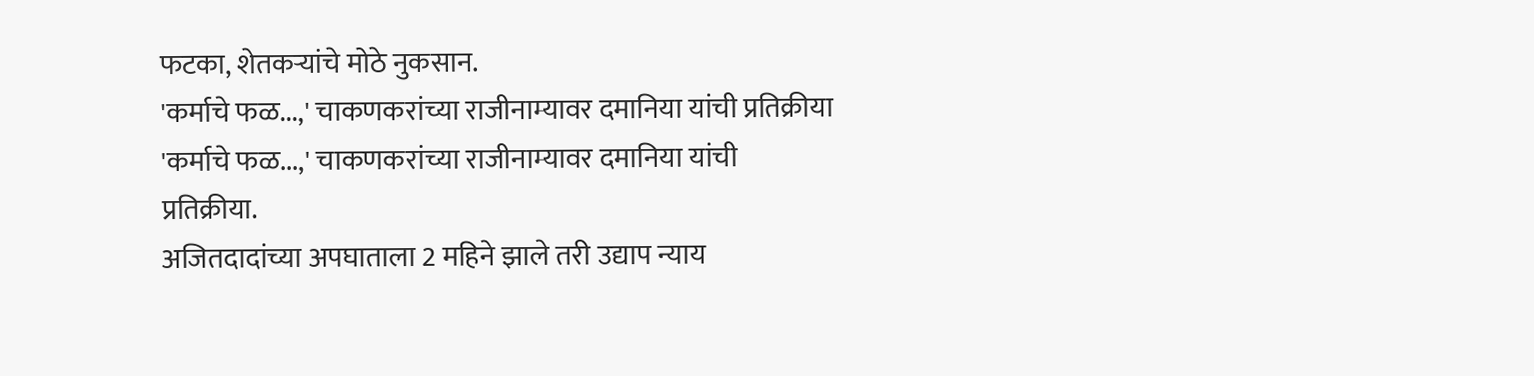फटका, शेतकऱ्यांचे मोठे नुकसान.
'कर्माचे फळ...,' चाकणकरांच्या राजीनाम्यावर दमानिया यांची प्रतिक्रीया
'कर्माचे फळ...,' चाकणकरांच्या राजीनाम्यावर दमानिया यांची प्रतिक्रीया.
अजितदादांच्या अपघाताला 2 महिने झाले तरी उद्याप न्याय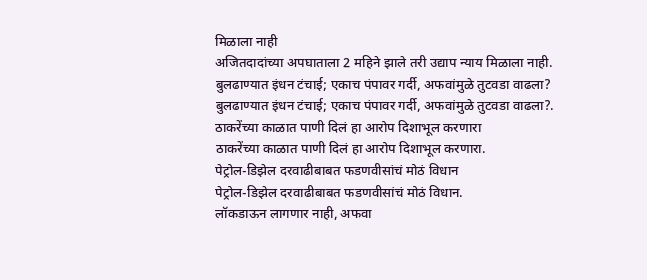मिळाला नाही
अजितदादांच्या अपघाताला 2 महिने झाले तरी उद्याप न्याय मिळाला नाही.
बुलढाण्यात इंधन टंचाई; एकाच पंपावर गर्दी, अफवांमुळे तुटवडा वाढला?
बुलढाण्यात इंधन टंचाई; एकाच पंपावर गर्दी, अफवांमुळे तुटवडा वाढला?.
ठाकरेंच्या काळात पाणी दिलं हा आरोप दिशाभूल करणारा
ठाकरेंच्या काळात पाणी दिलं हा आरोप दिशाभूल करणारा.
पेट्रोल-डिझेल दरवाढीबाबत फडणवीसांचं मोठं विधान
पेट्रोल-डिझेल दरवाढीबाबत फडणवीसांचं मोठं विधान.
लॉकडाऊन लागणार नाही, अफवा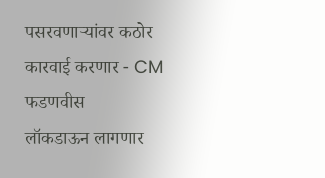पसरवणाऱ्यांवर कठोर कारवाई करणार - CM फडणवीस
लॉकडाऊन लागणार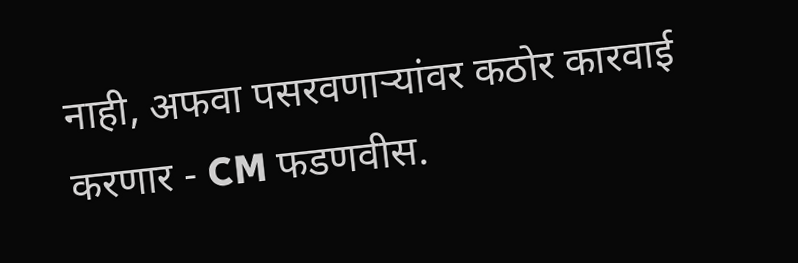नाही, अफवा पसरवणाऱ्यांवर कठोर कारवाई करणार - CM फडणवीस.